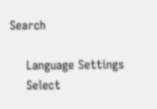Search

    Language Settings
    Select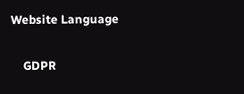Website Language

    GDPR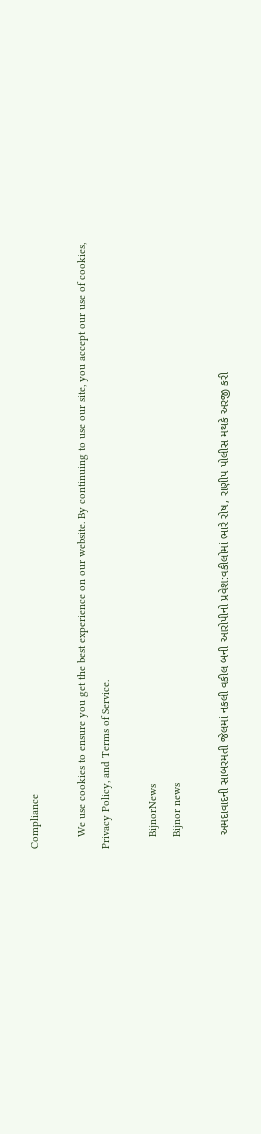Compliance

    We use cookies to ensure you get the best experience on our website. By continuing to use our site, you accept our use of cookies, Privacy Policy, and Terms of Service.

    BijnorNews
    Bijnor news

    અમદાવાદની સાબરમતી જેલમાં નકલી વકીલ બની આરોપીનો પ્રવેશ:વકીલોમાં ભારે રોષ, રાણીપ પોલીસ મથકે અરજી કરી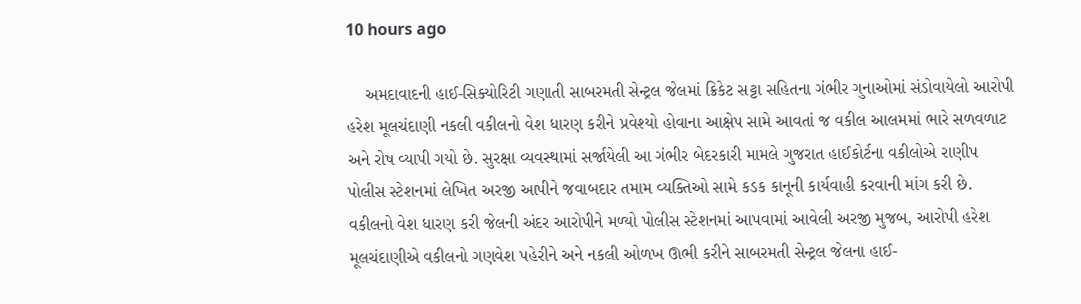10 hours ago

    અમદાવાદની હાઈ-સિક્યોરિટી ગણાતી સાબરમતી સેન્ટ્રલ જેલમાં ક્રિકેટ સટ્ટા સહિતના ગંભીર ગુનાઓમાં સંડોવાયેલો આરોપી હરેશ મૂલચંદાણી નકલી વકીલનો વેશ ધારણ કરીને પ્રવેશ્યો હોવાના આક્ષેપ સામે આવતાં જ વકીલ આલમમાં ભારે સળવળાટ અને રોષ વ્યાપી ગયો છે. સુરક્ષા વ્યવસ્થામાં સર્જાયેલી આ ગંભીર બેદરકારી મામલે ગુજરાત હાઈકોર્ટના વકીલોએ રાણીપ પોલીસ સ્ટેશનમાં લેખિત અરજી આપીને જવાબદાર તમામ વ્યક્તિઓ સામે કડક કાનૂની કાર્યવાહી કરવાની માંગ કરી છે. વકીલનો વેશ ધારણ કરી જેલની અંદર આરોપીને મળ્યો પોલીસ સ્ટેશનમાં આપવામાં આવેલી અરજી મુજબ, આરોપી હરેશ મૂલચંદાણીએ વકીલનો ગણવેશ પહેરીને અને નકલી ઓળખ ઊભી કરીને સાબરમતી સેન્ટ્રલ જેલના હાઈ-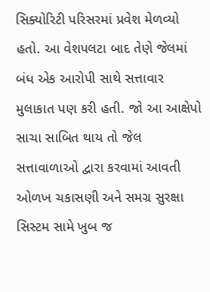સિક્યોરિટી પરિસરમાં પ્રવેશ મેળવ્યો હતો. આ વેશપલટા બાદ તેણે જેલમાં બંધ એક આરોપી સાથે સત્તાવાર મુલાકાત પણ કરી હતી. જો આ આક્ષેપો સાચા સાબિત થાય તો જેલ સત્તાવાળાઓ દ્વારા કરવામાં આવતી ઓળખ ચકાસણી અને સમગ્ર સુરક્ષા સિસ્ટમ સામે ખુબ જ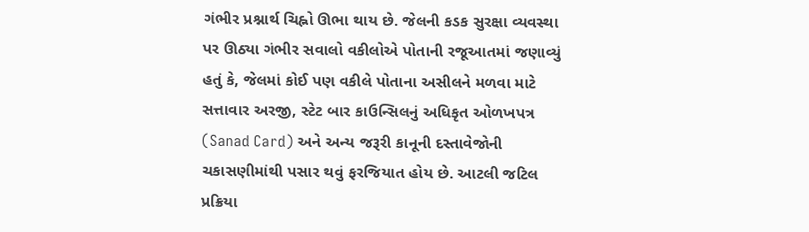ગંભીર પ્રશ્નાર્થ ચિહ્નો ઊભા થાય છે. જેલની કડક સુરક્ષા વ્યવસ્થા પર ઊઠ્યા ગંભીર સવાલો વકીલોએ પોતાની રજૂઆતમાં જણાવ્યું હતું કે, જેલમાં કોઈ પણ વકીલે પોતાના અસીલને મળવા માટે સત્તાવાર અરજી, સ્ટેટ બાર કાઉન્સિલનું અધિકૃત ઓળખપત્ર (Sanad Card) અને અન્ય જરૂરી કાનૂની દસ્તાવેજોની ચકાસણીમાંથી પસાર થવું ફરજિયાત હોય છે. આટલી જટિલ પ્રક્રિયા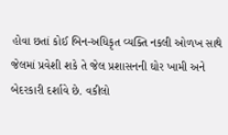હોવા છતાં કોઈ બિન-અધિકૃત વ્યક્તિ નકલી ઓળખ સાથે જેલમાં પ્રવેશી શકે તે જેલ પ્રશાસનની ઘોર ખામી અને બેદરકારી દર્શાવે છે. વકીલો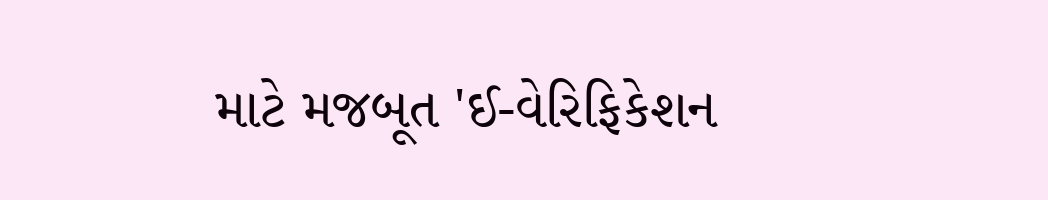માટે મજબૂત 'ઈ-વેરિફિકેશન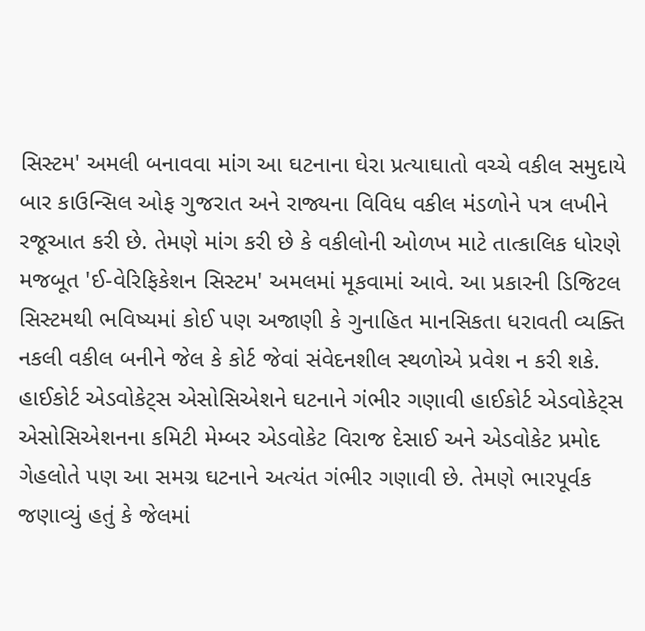સિસ્ટમ' અમલી બનાવવા માંગ આ ઘટનાના ઘેરા પ્રત્યાઘાતો વચ્ચે વકીલ સમુદાયે બાર કાઉન્સિલ ઓફ ગુજરાત અને રાજ્યના વિવિધ વકીલ મંડળોને પત્ર લખીને રજૂઆત કરી છે. તેમણે માંગ કરી છે કે વકીલોની ઓળખ માટે તાત્કાલિક ધોરણે મજબૂત 'ઈ-વેરિફિકેશન સિસ્ટમ' અમલમાં મૂકવામાં આવે. આ પ્રકારની ડિજિટલ સિસ્ટમથી ભવિષ્યમાં કોઈ પણ અજાણી કે ગુનાહિત માનસિકતા ધરાવતી વ્યક્તિ નકલી વકીલ બનીને જેલ કે કોર્ટ જેવાં સંવેદનશીલ સ્થળોએ પ્રવેશ ન કરી શકે. હાઈકોર્ટ એડવોકેટ્સ એસોસિએશને ઘટનાને ગંભીર ગણાવી હાઈકોર્ટ એડવોકેટ્સ એસોસિએશનના કમિટી મેમ્બર એડવોકેટ વિરાજ દેસાઈ અને એડવોકેટ પ્રમોદ ગેહલોતે પણ આ સમગ્ર ઘટનાને અત્યંત ગંભીર ગણાવી છે. તેમણે ભારપૂર્વક જણાવ્યું હતું કે જેલમાં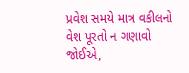પ્રવેશ સમયે માત્ર વકીલનો વેશ પૂરતો ન ગણાવો જોઈએ,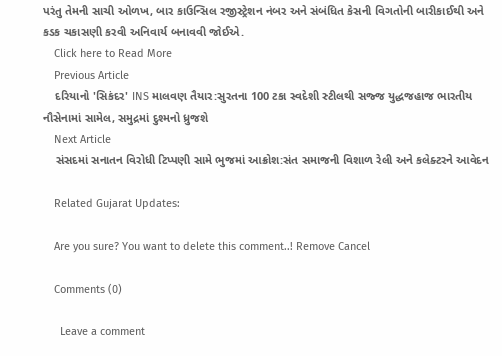પરંતુ તેમની સાચી ઓળખ, બાર કાઉન્સિલ રજીસ્ટ્રેશન નંબર અને સંબંધિત કેસની વિગતોની બારીકાઈથી અને કડક ચકાસણી કરવી અનિવાર્ય બનાવવી જોઈએ.
    Click here to Read More
    Previous Article
    દરિયાનો 'સિકંદર' INS માલવણ તૈયાર:સુરતના 100 ટકા સ્વદેશી સ્ટીલથી સજ્જ યુદ્ધજહાજ ભારતીય નૌસેનામાં સામેલ, સમુદ્રમાં દુશ્મનો ધ્રુજશે
    Next Article
    સંસદમાં સનાતન વિરોધી ટિપ્પણી સામે ભુજમાં આક્રોશ:સંત સમાજની વિશાળ રેલી અને કલેક્ટરને આવેદન

    Related Gujarat Updates:

    Are you sure? You want to delete this comment..! Remove Cancel

    Comments (0)

      Leave a comment